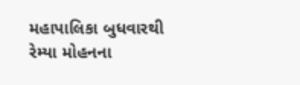મહાપાલિકા બુધવારથી રેમ્યા મોહનના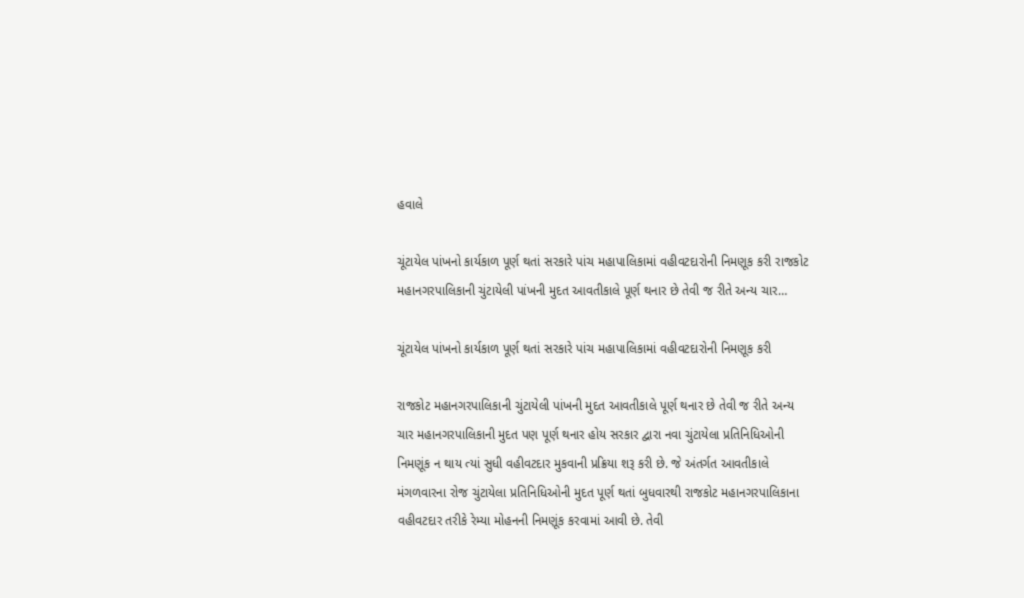હવાલે

ચૂંટાયેલ પાંખનો કાર્યકાળ પૂર્ણ થતાં સરકારે પાંચ મહાપાલિકામાં વહીવટદારોની નિમણૂક કરી રાજકોટ મહાનગરપાલિકાની ચુંટાયેલી પાંખની મુદત આવતીકાલે પૂર્ણ થનાર છે તેવી જ રીતે અન્ય ચાર…

ચૂંટાયેલ પાંખનો કાર્યકાળ પૂર્ણ થતાં સરકારે પાંચ મહાપાલિકામાં વહીવટદારોની નિમણૂક કરી

રાજકોટ મહાનગરપાલિકાની ચુંટાયેલી પાંખની મુદત આવતીકાલે પૂર્ણ થનાર છે તેવી જ રીતે અન્ય ચાર મહાનગરપાલિકાની મુદત પણ પૂર્ણ થનાર હોય સરકાર દ્વારા નવા ચુંટાયેલા પ્રતિનિધિઓની નિમણૂંક ન થાય ત્યાં સુધી વહીવટદાર મુકવાની પ્રક્રિયા શરૂ કરી છે. જે અંતર્ગત આવતીકાલે મંગળવારના રોજ ચુંટાયેલા પ્રતિનિધિઓની મુદત પૂર્ણ થતાં બુધવારથી રાજકોટ મહાનગરપાલિકાના વહીવટદાર તરીકે રેમ્યા મોહનની નિમણૂંક કરવામાં આવી છે. તેવી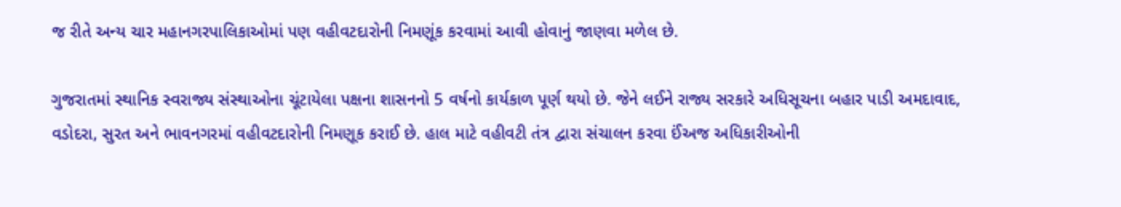જ રીતે અન્ય ચાર મહાનગરપાલિકાઓમાં પણ વહીવટદારોની નિમણૂંક કરવામાં આવી હોવાનું જાણવા મળેલ છે.

ગુજરાતમાં સ્થાનિક સ્વરાજ્ય સંસ્થાઓના ચૂંટાયેલા પક્ષના શાસનનો 5 વર્ષનો કાર્યકાળ પૂર્ણ થયો છે. જેને લઈને રાજ્ય સરકારે અધિસૂચના બહાર પાડી અમદાવાદ, વડોદરા, સુરત અને ભાવનગરમાં વહીવટદારોની નિમણૂક કરાઈ છે. હાલ માટે વહીવટી તંત્ર દ્વારા સંચાલન કરવા ઈંઅજ અધિકારીઓની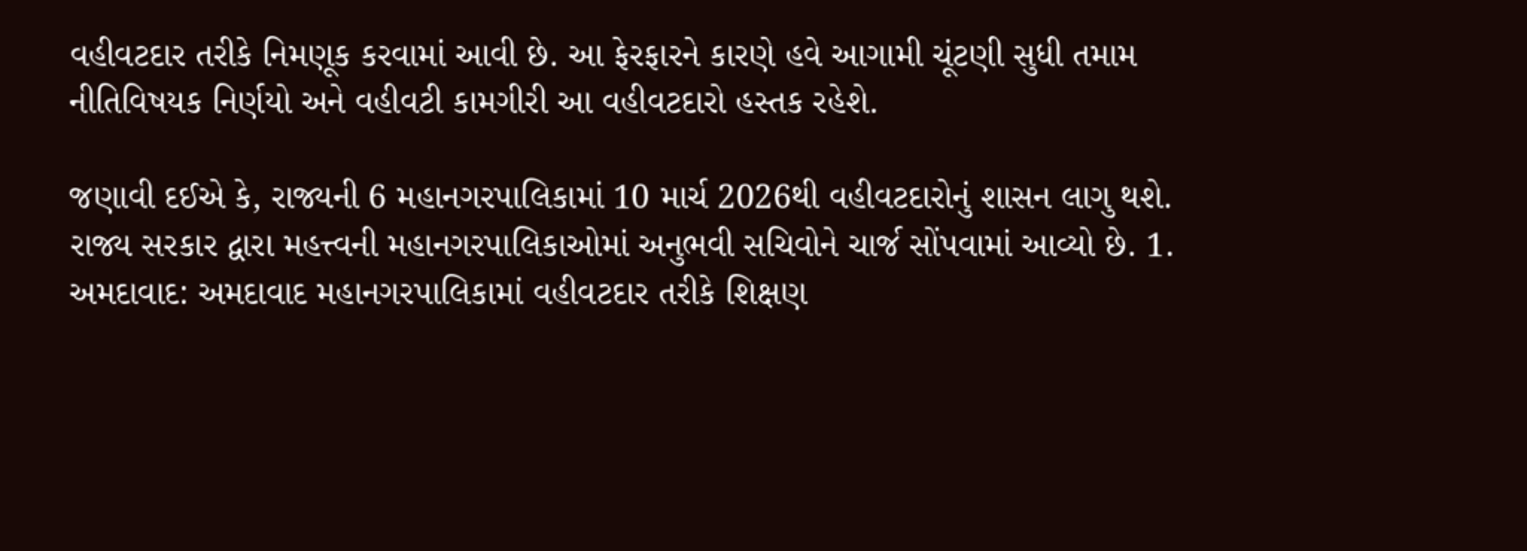વહીવટદાર તરીકે નિમણૂક કરવામાં આવી છે. આ ફેરફારને કારણે હવે આગામી ચૂંટણી સુધી તમામ નીતિવિષયક નિર્ણયો અને વહીવટી કામગીરી આ વહીવટદારો હસ્તક રહેશે.

જણાવી દઈએ કે, રાજ્યની 6 મહાનગરપાલિકામાં 10 માર્ચ 2026થી વહીવટદારોનું શાસન લાગુ થશે. રાજ્ય સરકાર દ્વારા મહત્ત્વની મહાનગરપાલિકાઓમાં અનુભવી સચિવોને ચાર્જ સોંપવામાં આવ્યો છે. 1. અમદાવાદ: અમદાવાદ મહાનગરપાલિકામાં વહીવટદાર તરીકે શિક્ષણ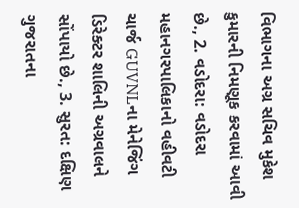વિભાગના અગ્ર સચિવ મુકેશ કુમારની નિમણૂક કરવામાં આવી છે., 2. વડોદરા: વડોદરા મહાનગરપાલિકાનો વહીવટી ચાર્જ GUVNLના મેનેજિંગ ડિરેક્ટર શાલિની અગ્રવાલને સોંપાયો છે., 3. સુરત: દક્ષિણ ગુજરાતના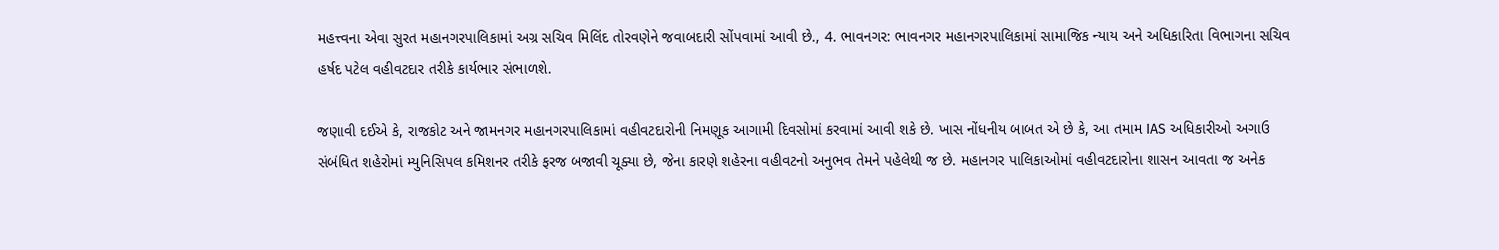મહત્ત્વના એવા સુરત મહાનગરપાલિકામાં અગ્ર સચિવ મિલિંદ તોરવણેને જવાબદારી સોંપવામાં આવી છે., 4. ભાવનગર: ભાવનગર મહાનગરપાલિકામાં સામાજિક ન્યાય અને અધિકારિતા વિભાગના સચિવ હર્ષદ પટેલ વહીવટદાર તરીકે કાર્યભાર સંભાળશે.

જણાવી દઈએ કે, રાજકોટ અને જામનગર મહાનગરપાલિકામાં વહીવટદારોની નિમણૂક આગામી દિવસોમાં કરવામાં આવી શકે છે. ખાસ નોંધનીય બાબત એ છે કે, આ તમામ IAS અધિકારીઓ અગાઉ સંબંધિત શહેરોમાં મ્યુનિસિપલ કમિશનર તરીકે ફરજ બજાવી ચૂક્યા છે, જેના કારણે શહેરના વહીવટનો અનુભવ તેમને પહેલેથી જ છે. મહાનગર પાલિકાઓમાં વહીવટદારોના શાસન આવતા જ અનેક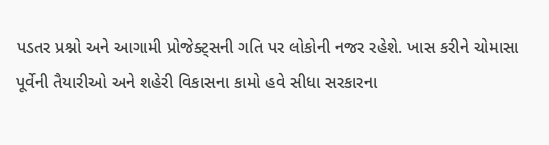પડતર પ્રશ્નો અને આગામી પ્રોજેક્ટ્સની ગતિ પર લોકોની નજર રહેશે. ખાસ કરીને ચોમાસા પૂર્વેની તૈયારીઓ અને શહેરી વિકાસના કામો હવે સીધા સરકારના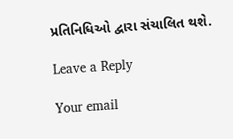પ્રતિનિધિઓ દ્વારા સંચાલિત થશે.

Leave a Reply

Your email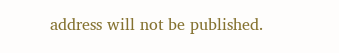address will not be published.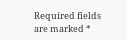Required fields are marked *